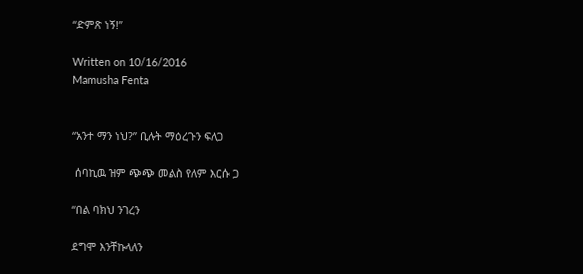“ድምጽ ነኝ!”

Written on 10/16/2016
Mamusha Fenta


“አንተ ማን ነህ?” ቢሉት ማዕረጉን ፍለጋ

 ሰባኪዉ ዝም ጭጭ መልስ የለም እርሱ ጋ

“በል ባክህ ንገረን

ደግሞ እንቸኩላለን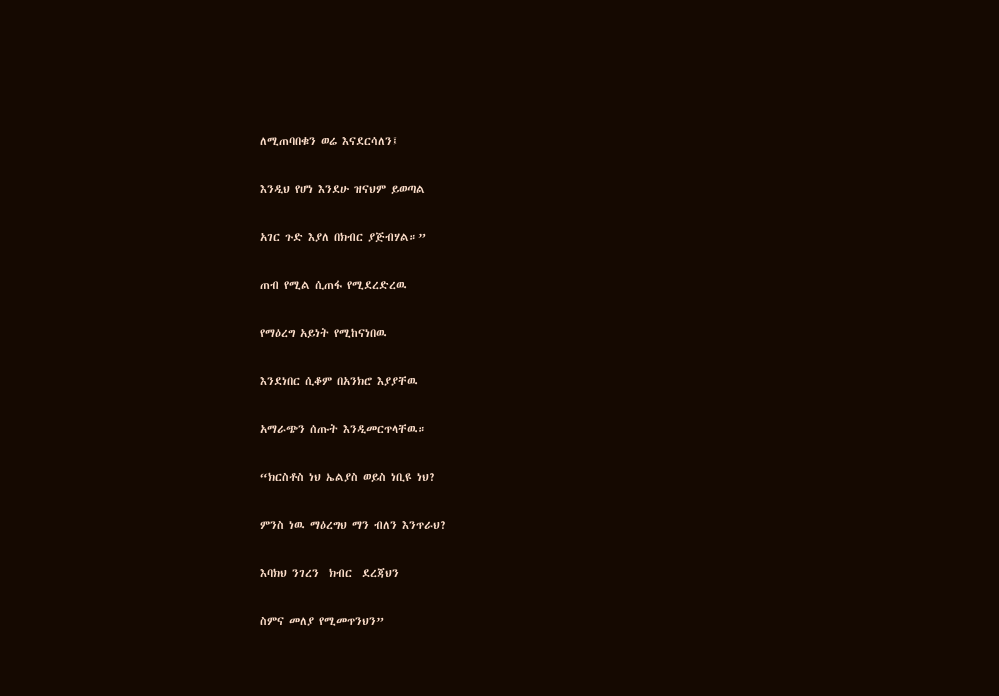ለሚጠባበቁን ወሬ እናደርሳለን፤

እንዲህ የሆነ እንደሁ ዝናህም ይወጣል

አገር ጉድ እያለ በክብር ያጅብሃል።”

ጠብ የሚል ሲጠፋ የሚደረድረዉ

የማዕረግ አይነት የሚከናነበዉ

እንደነበር ሲቆም በአንክሮ እያያቸዉ

አማራጭን ሰጡት እንዲመርጥላቸዉ።

“ክርስቶስ ነህ ኤልያስ ወይስ ነቢዩ ነህ?

ምንስ ነዉ ማዕረግህ ማን ብለን እንጥራህ?

እባክህ ንገረን  ክብር  ደረጃህን

ስምና መለያ የሚመጥንህን”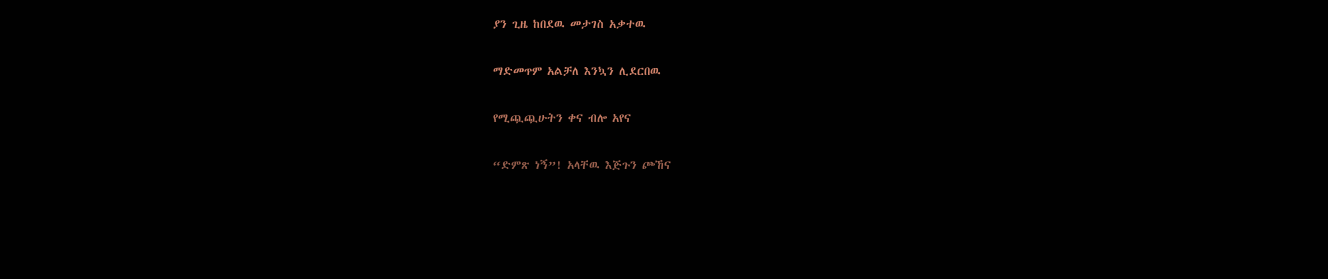ያን ጊዜ ከበደዉ መታገስ አቃተዉ

ማድመጥም አልቻለ እንኳን ሊደርበዉ

የሚጯጯሁትን ቀና ብሎ አየና

“ድምጽ ነኝ”! አላቸዉ እጅጉን ጮኸና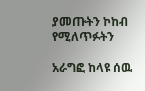ያመጡትን ኮከብ የሚለጥፉትን

አራግፎ ከላዩ ሰዉ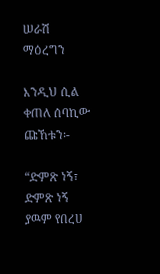ሠራሽ ማዕረግን

እንዲህ ሲል ቀጠለ ሰባኪው ጩኸቱን፡-

“ድምጽ ነኝ፣ ድምጽ ነኝ ያዉም የበረሀ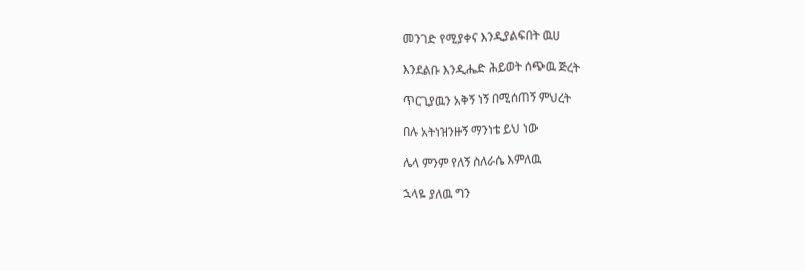መንገድ የሚያቀና እንዲያልፍበት ዉሀ

እንደልቡ እንዲሔድ ሕይወት ሰጭዉ ጅረት

ጥርጊያዉን አቅኝ ነኝ በሚሰጠኝ ምህረት

በሉ አትነዝንዙኝ ማንነቴ ይህ ነው

ሌላ ምንም የለኝ ስለራሴ እምለዉ

ኋላዬ ያለዉ ግን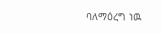ባለማዕረግ ነዉ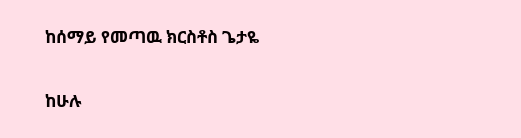ከሰማይ የመጣዉ ክርስቶስ ጌታዬ

ከሁሉ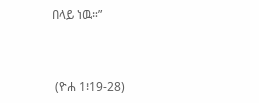በላይ ነዉ።”



 (ዮሐ 1፧19-28)